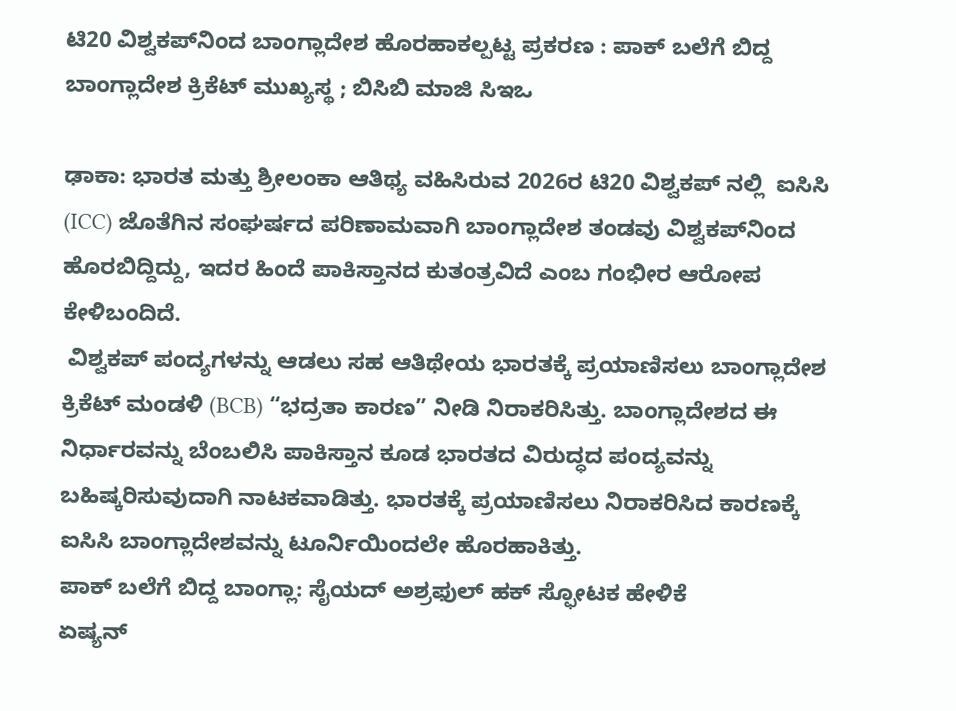ಟಿ20 ವಿಶ್ವಕಪ್‌ನಿಂದ ಬಾಂಗ್ಲಾದೇಶ ಹೊರಹಾಕಲ್ಪಟ್ಟ ಪ್ರಕರಣ : ಪಾಕ್‌ ಬಲೆಗೆ ಬಿದ್ದ ಬಾಂಗ್ಲಾದೇಶ ಕ್ರಿಕೆಟ್ ಮುಖ್ಯಸ್ಥ ; ಬಿಸಿಬಿ ಮಾಜಿ ಸಿಇಒ

ಢಾಕಾ: ಭಾರತ ಮತ್ತು ಶ್ರೀಲಂಕಾ ಆತಿಥ್ಯ ವಹಿಸಿರುವ 2026ರ ಟಿ20 ವಿಶ್ವಕಪ್‌ ನಲ್ಲಿ  ಐಸಿಸಿ (ICC) ಜೊತೆಗಿನ ಸಂಘರ್ಷದ ಪರಿಣಾಮವಾಗಿ ಬಾಂಗ್ಲಾದೇಶ ತಂಡವು ವಿಶ್ವಕಪ್‌ನಿಂದ ಹೊರಬಿದ್ದಿದ್ದು, ಇದರ ಹಿಂದೆ ಪಾಕಿಸ್ತಾನದ ಕುತಂತ್ರವಿದೆ ಎಂಬ ಗಂಭೀರ ಆರೋಪ ಕೇಳಿಬಂದಿದೆ.
 ವಿಶ್ವಕಪ್‌ ಪಂದ್ಯಗಳನ್ನು ಆಡಲು ಸಹ ಆತಿಥೇಯ ಭಾರತಕ್ಕೆ ಪ್ರಯಾಣಿಸಲು ಬಾಂಗ್ಲಾದೇಶ ಕ್ರಿಕೆಟ್ ಮಂಡಳಿ (BCB) “ಭದ್ರತಾ ಕಾರಣ” ನೀಡಿ ನಿರಾಕರಿಸಿತ್ತು. ಬಾಂಗ್ಲಾದೇಶದ ಈ ನಿರ್ಧಾರವನ್ನು ಬೆಂಬಲಿಸಿ ಪಾಕಿಸ್ತಾನ ಕೂಡ ಭಾರತದ ವಿರುದ್ಧದ ಪಂದ್ಯವನ್ನು ಬಹಿಷ್ಕರಿಸುವುದಾಗಿ ನಾಟಕವಾಡಿತ್ತು. ಭಾರತಕ್ಕೆ ಪ್ರಯಾಣಿಸಲು ನಿರಾಕರಿಸಿದ ಕಾರಣಕ್ಕೆ ಐಸಿಸಿ ಬಾಂಗ್ಲಾದೇಶವನ್ನು ಟೂರ್ನಿಯಿಂದಲೇ ಹೊರಹಾಕಿತ್ತು.
ಪಾಕ್ ಬಲೆಗೆ ಬಿದ್ದ ಬಾಂಗ್ಲಾ: ಸೈಯದ್ ಅಶ್ರಫುಲ್ ಹಕ್ ಸ್ಫೋಟಕ ಹೇಳಿಕೆ
ಏಷ್ಯನ್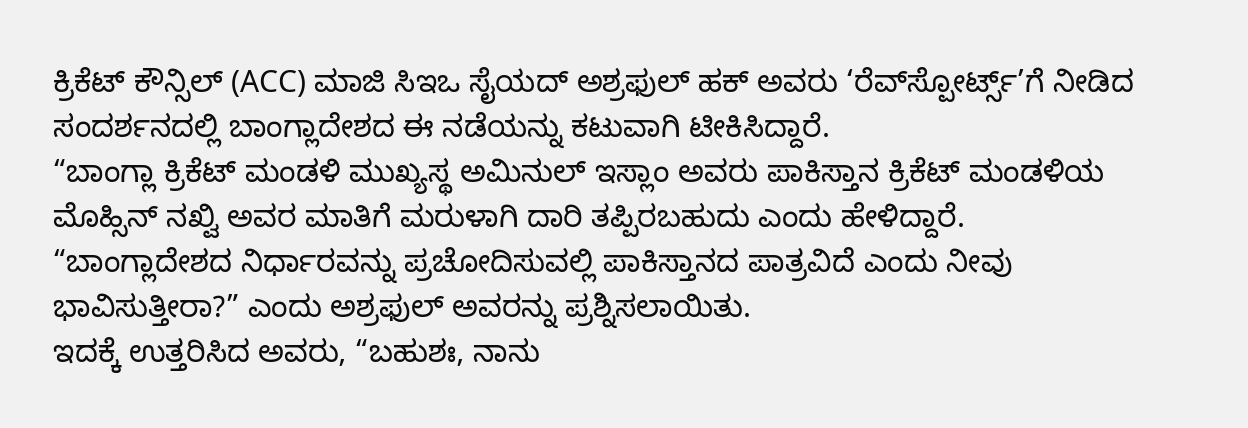ಕ್ರಿಕೆಟ್ ಕೌನ್ಸಿಲ್ (ACC) ಮಾಜಿ ಸಿಇಒ ಸೈಯದ್ ಅಶ್ರಫುಲ್ ಹಕ್ ಅವರು ‘ರೆವ್‌ಸ್ಪೋರ್ಟ್ಸ್’ಗೆ ನೀಡಿದ ಸಂದರ್ಶನದಲ್ಲಿ ಬಾಂಗ್ಲಾದೇಶದ ಈ ನಡೆಯನ್ನು ಕಟುವಾಗಿ ಟೀಕಿಸಿದ್ದಾರೆ.
“ಬಾಂಗ್ಲಾ ಕ್ರಿಕೆಟ್ ಮಂಡಳಿ ಮುಖ್ಯಸ್ಥ ಅಮಿನುಲ್ ಇಸ್ಲಾಂ ಅವರು ಪಾಕಿಸ್ತಾನ ಕ್ರಿಕೆಟ್ ಮಂಡಳಿಯ ಮೊಹ್ಸಿನ್ ನಖ್ವಿ ಅವರ ಮಾತಿಗೆ ಮರುಳಾಗಿ ದಾರಿ ತಪ್ಪಿರಬಹುದು ಎಂದು ಹೇಳಿದ್ದಾರೆ.
“ಬಾಂಗ್ಲಾದೇಶದ ನಿರ್ಧಾರವನ್ನು ಪ್ರಚೋದಿಸುವಲ್ಲಿ ಪಾಕಿಸ್ತಾನದ ಪಾತ್ರವಿದೆ ಎಂದು ನೀವು ಭಾವಿಸುತ್ತೀರಾ?” ಎಂದು ಅಶ್ರಫುಲ್ ಅವರನ್ನು ಪ್ರಶ್ನಿಸಲಾಯಿತು.
ಇದಕ್ಕೆ ಉತ್ತರಿಸಿದ ಅವರು, “ಬಹುಶಃ, ನಾನು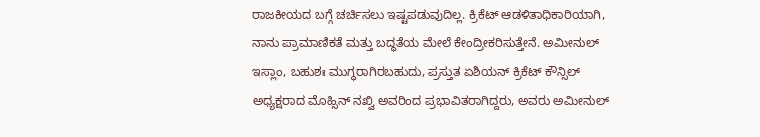ರಾಜಕೀಯದ ಬಗ್ಗೆ ಚರ್ಚಿಸಲು ಇಷ್ಟಪಡುವುದಿಲ್ಲ. ಕ್ರಿಕೆಟ್ ಆಡಳಿತಾಧಿಕಾರಿಯಾಗಿ, ನಾನು ಪ್ರಾಮಾಣಿಕತೆ ಮತ್ತು ಬದ್ಧತೆಯ ಮೇಲೆ ಕೇಂದ್ರೀಕರಿಸುತ್ತೇನೆ. ಅಮೀನುಲ್ ಇಸ್ಲಾಂ, ಬಹುಶಃ ಮುಗ್ಧರಾಗಿರಬಹುದು, ಪ್ರಸ್ತುತ ಏಶಿಯನ್‌ ಕ್ರಿಕೆಟ್‌ ಕೌನ್ಸಿಲ್‌ ಅಧ್ಯಕ್ಷರಾದ ಮೊಹ್ಸಿನ್ ನಖ್ವಿ ಅವರಿಂದ ಪ್ರಭಾವಿತರಾಗಿದ್ದರು, ಅವರು ಅಮೀನುಲ್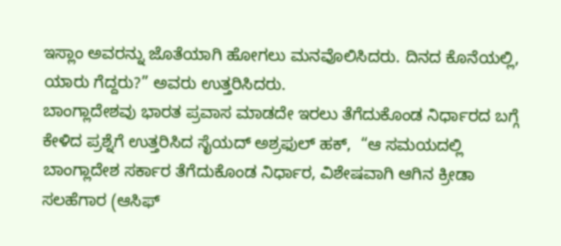ಇಸ್ಲಾಂ ಅವರನ್ನು ಜೊತೆಯಾಗಿ ಹೋಗಲು ಮನವೊಲಿಸಿದರು. ದಿನದ ಕೊನೆಯಲ್ಲಿ, ಯಾರು ಗೆದ್ದರು?” ಅವರು ಉತ್ತರಿಸಿದರು.
ಬಾಂಗ್ಲಾದೇಶವು ಭಾರತ ಪ್ರವಾಸ ಮಾಡದೇ ಇರಲು ತೆಗೆದುಕೊಂಡ ನಿರ್ಧಾರದ ಬಗ್ಗೆ ಕೇಳಿದ ಪ್ರಶ್ನೆಗೆ ಉತ್ತರಿಸಿದ ಸೈಯದ್ ಅಶ್ರಫುಲ್ ಹಕ್,  “ಆ ಸಮಯದಲ್ಲಿ ಬಾಂಗ್ಲಾದೇಶ ಸರ್ಕಾರ ತೆಗೆದುಕೊಂಡ ನಿರ್ಧಾರ, ವಿಶೇಷವಾಗಿ ಆಗಿನ ಕ್ರೀಡಾ ಸಲಹೆಗಾರ (ಆಸಿಫ್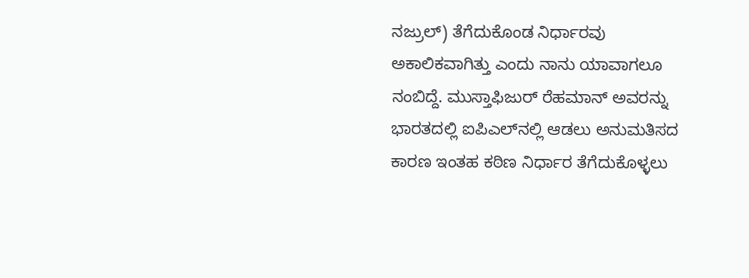ನಜ್ರುಲ್) ತೆಗೆದುಕೊಂಡ ನಿರ್ಧಾರವು ಅಕಾಲಿಕವಾಗಿತ್ತು ಎಂದು ನಾನು ಯಾವಾಗಲೂ ನಂಬಿದ್ದೆ. ಮುಸ್ತಾಫಿಜುರ್ ರೆಹಮಾನ್ ಅವರನ್ನು ಭಾರತದಲ್ಲಿ ಐಪಿಎಲ್‌ನಲ್ಲಿ ಆಡಲು ಅನುಮತಿಸದ ಕಾರಣ ಇಂತಹ ಕಠಿಣ ನಿರ್ಧಾರ ತೆಗೆದುಕೊಳ್ಳಲು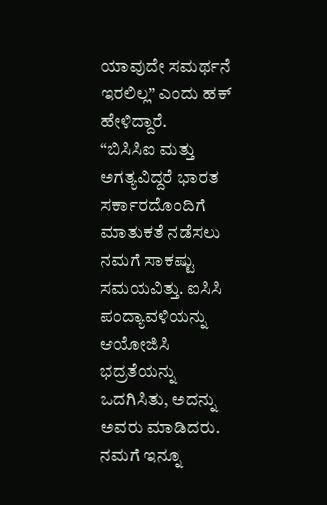ಯಾವುದೇ ಸಮರ್ಥನೆ ಇರಲಿಲ್ಲ” ಎಂದು ಹಕ್ ಹೇಳಿದ್ದಾರೆ.
“ಬಿಸಿಸಿಐ ಮತ್ತು ಅಗತ್ಯವಿದ್ದರೆ ಭಾರತ ಸರ್ಕಾರದೊಂದಿಗೆ ಮಾತುಕತೆ ನಡೆಸಲು ನಮಗೆ ಸಾಕಷ್ಟು ಸಮಯವಿತ್ತು. ಐಸಿಸಿ ಪಂದ್ಯಾವಳಿಯನ್ನು ಆಯೋಜಿಸಿ ಭದ್ರತೆಯನ್ನು ಒದಗಿಸಿತು, ಅದನ್ನು ಅವರು ಮಾಡಿದರು. ನಮಗೆ ಇನ್ನೂ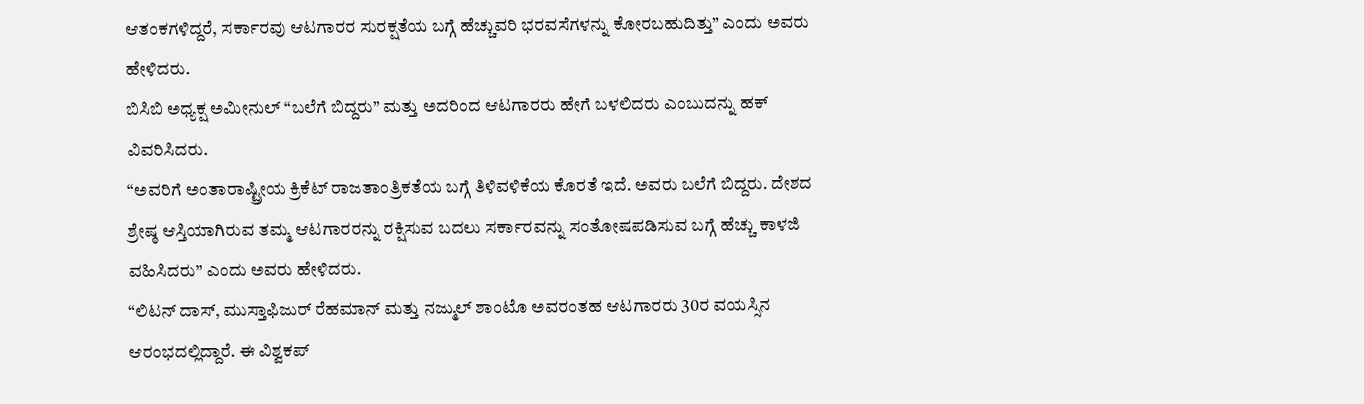ಆತಂಕಗಳಿದ್ದರೆ, ಸರ್ಕಾರವು ಆಟಗಾರರ ಸುರಕ್ಷತೆಯ ಬಗ್ಗೆ ಹೆಚ್ಚುವರಿ ಭರವಸೆಗಳನ್ನು ಕೋರಬಹುದಿತ್ತು” ಎಂದು ಅವರು ಹೇಳಿದರು.
ಬಿಸಿಬಿ ಅಧ್ಯಕ್ಷ ಅಮೀನುಲ್ “ಬಲೆಗೆ ಬಿದ್ದರು” ಮತ್ತು ಅದರಿಂದ ಆಟಗಾರರು ಹೇಗೆ ಬಳಲಿದರು ಎಂಬುದನ್ನು ಹಕ್ ವಿವರಿಸಿದರು.
“ಅವರಿಗೆ ಅಂತಾರಾಷ್ಟ್ರೀಯ ಕ್ರಿಕೆಟ್ ರಾಜತಾಂತ್ರಿಕತೆಯ ಬಗ್ಗೆ ತಿಳಿವಳಿಕೆಯ ಕೊರತೆ ಇದೆ. ಅವರು ಬಲೆಗೆ ಬಿದ್ದರು. ದೇಶದ ಶ್ರೇಷ್ಠ ಆಸ್ತಿಯಾಗಿರುವ ತಮ್ಮ ಆಟಗಾರರನ್ನು ರಕ್ಷಿಸುವ ಬದಲು ಸರ್ಕಾರವನ್ನು ಸಂತೋಷಪಡಿಸುವ ಬಗ್ಗೆ ಹೆಚ್ಚು ಕಾಳಜಿ ವಹಿಸಿದರು” ಎಂದು ಅವರು ಹೇಳಿದರು.
“ಲಿಟನ್ ದಾಸ್, ಮುಸ್ತಾಫಿಜುರ್ ರೆಹಮಾನ್ ಮತ್ತು ನಜ್ಮುಲ್ ಶಾಂಟೊ ಅವರಂತಹ ಆಟಗಾರರು 30ರ ವಯಸ್ಸಿನ ಆರಂಭದಲ್ಲಿದ್ದಾರೆ. ಈ ವಿಶ್ವಕಪ್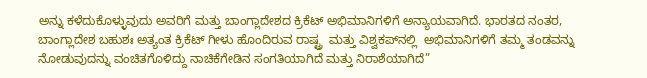ಅನ್ನು ಕಳೆದುಕೊಳ್ಳುವುದು ಅವರಿಗೆ ಮತ್ತು ಬಾಂಗ್ಲಾದೇಶದ ಕ್ರಿಕೆಟ್ ಅಭಿಮಾನಿಗಳಿಗೆ ಅನ್ಯಾಯವಾಗಿದೆ. ಭಾರತದ ನಂತರ, ಬಾಂಗ್ಲಾದೇಶ ಬಹುಶಃ ಅತ್ಯಂತ ಕ್ರಿಕೆಟ್ ಗೀಳು ಹೊಂದಿರುವ ರಾಷ್ಟ್ರ  ಮತ್ತು ವಿಶ್ವಕಪ್‌ನಲ್ಲಿ  ಅಭಿಮಾನಿಗಳಿಗೆ ತಮ್ಮ ತಂಡವನ್ನು ನೋಡುವುದನ್ನು ವಂಚಿತಗೊಳಿದ್ದು ನಾಚಿಕೆಗೇಡಿನ ಸಂಗತಿಯಾಗಿದೆ ಮತ್ತು ನಿರಾಶೆಯಾಗಿದೆ”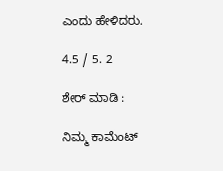ಎಂದು ಹೇಳಿದರು.

4.5 / 5. 2

ಶೇರ್ ಮಾಡಿ :

ನಿಮ್ಮ ಕಾಮೆಂಟ್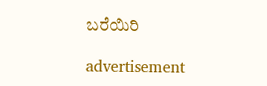ಬರೆಯಿರಿ

advertisement